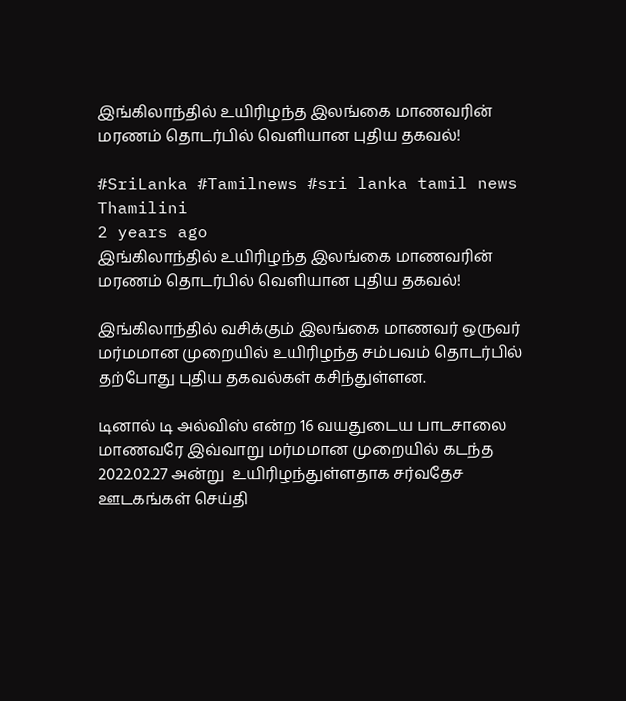இங்கிலாந்தில் உயிரிழந்த இலங்கை மாணவரின் மரணம் தொடர்பில் வெளியான புதிய தகவல்!

#SriLanka #Tamilnews #sri lanka tamil news
Thamilini
2 years ago
இங்கிலாந்தில் உயிரிழந்த இலங்கை மாணவரின் மரணம் தொடர்பில் வெளியான புதிய தகவல்!

இங்கிலாந்தில் வசிக்கும் இலங்கை மாணவர் ஒருவர் மர்மமான முறையில் உயிரிழந்த சம்பவம் தொடர்பில் தற்போது புதிய தகவல்கள் கசிந்துள்ளன.

டினால் டி அல்விஸ் என்ற 16 வயதுடைய பாடசாலை மாணவரே இவ்வாறு மர்மமான முறையில் கடந்த 2022.02.27 அன்று  உயிரிழந்துள்ளதாக சர்வதேச ஊடகங்கள் செய்தி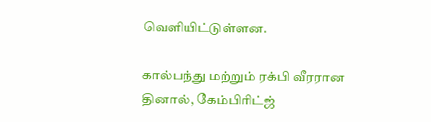வெளியிட்டுள்ளன.

கால்பந்து மற்றும் ரக்பி வீரரான தினால், கேம்பிரிட்ஜ்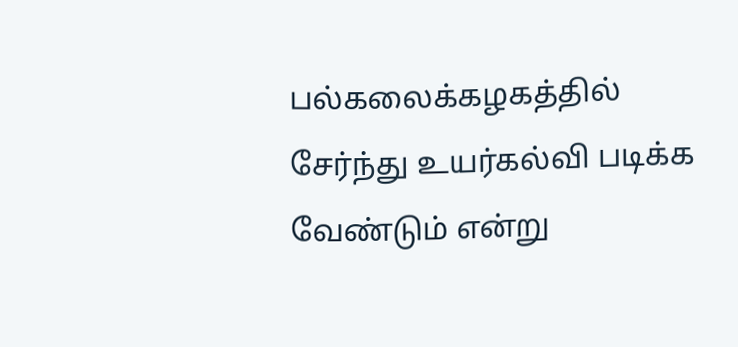பல்கலைக்கழகத்தில் சேர்ந்து உயர்கல்வி படிக்க வேண்டும் என்று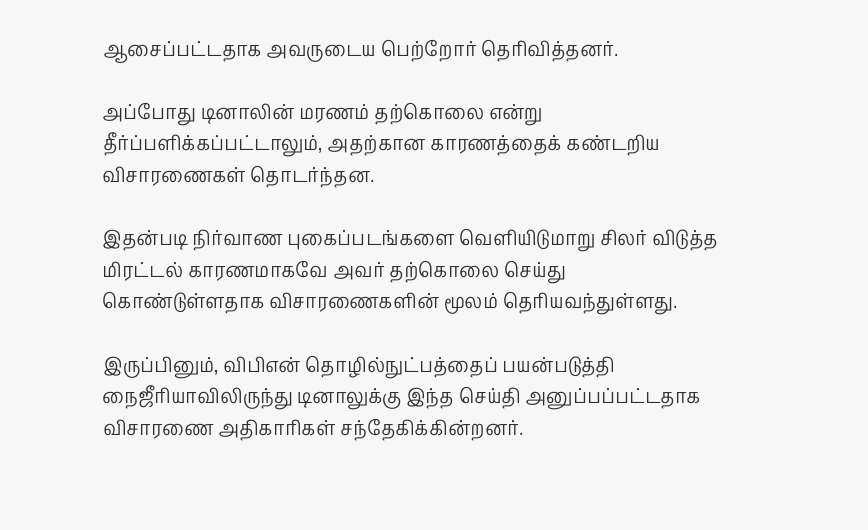ஆசைப்பட்டதாக அவருடைய பெற்றோர் தெரிவித்தனர்.

அப்போது டினாலின் மரணம் தற்கொலை என்று தீர்ப்பளிக்கப்பட்டாலும், அதற்கான காரணத்தைக் கண்டறிய விசாரணைகள் தொடர்ந்தன.

இதன்படி நிர்வாண புகைப்படங்களை வெளியிடுமாறு சிலர் விடுத்த மிரட்டல் காரணமாகவே அவர் தற்கொலை செய்து கொண்டுள்ளதாக விசாரணைகளின் மூலம் தெரியவந்துள்ளது.

இருப்பினும், விபிஎன் தொழில்நுட்பத்தைப் பயன்படுத்தி நைஜீரியாவிலிருந்து டினாலுக்கு இந்த செய்தி அனுப்பப்பட்டதாக விசாரணை அதிகாரிகள் சந்தேகிக்கின்றனர்.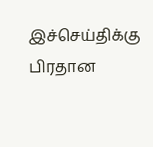இச்செய்திக்கு பிரதான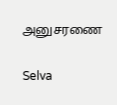அனுசரணை

Selva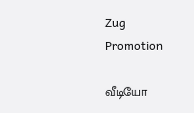Zug Promotion

வீடியோ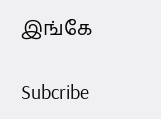இங்கே

Subcribe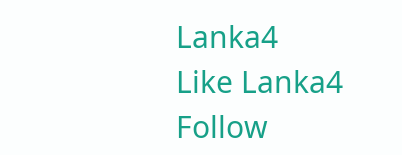Lanka4
Like Lanka4
Follow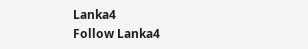Lanka4
Follow Lanka4